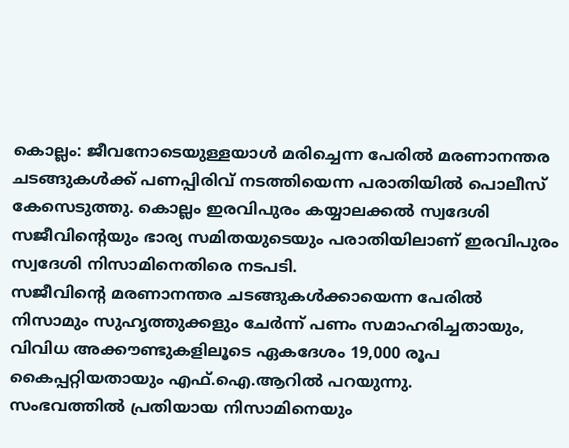കൊല്ലം: ജീവനോടെയുള്ളയാൾ മരിച്ചെന്ന പേരിൽ മരണാനന്തര ചടങ്ങുകൾക്ക് പണപ്പിരിവ് നടത്തിയെന്ന പരാതിയിൽ പൊലീസ് കേസെടുത്തു. കൊല്ലം ഇരവിപുരം കയ്യാലക്കൽ സ്വദേശി സജീവിന്റെയും ഭാര്യ സമിതയുടെയും പരാതിയിലാണ് ഇരവിപുരം സ്വദേശി നിസാമിനെതിരെ നടപടി.
സജീവിന്റെ മരണാനന്തര ചടങ്ങുകൾക്കായെന്ന പേരിൽ നിസാമും സുഹൃത്തുക്കളും ചേർന്ന് പണം സമാഹരിച്ചതായും, വിവിധ അക്കൗണ്ടുകളിലൂടെ ഏകദേശം 19,000 രൂപ കൈപ്പറ്റിയതായും എഫ്.ഐ.ആറിൽ പറയുന്നു.
സംഭവത്തിൽ പ്രതിയായ നിസാമിനെയും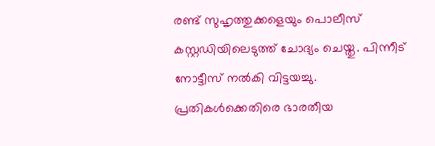രണ്ട് സുഹൃത്തുക്കളെയും പൊലീസ് കസ്റ്റഡിയിലെടുത്ത് ചോദ്യം ചെയ്തു. പിന്നീട് നോട്ടീസ് നൽകി വിട്ടയച്ചു. പ്രതികൾക്കെതിരെ ഭാരതീയ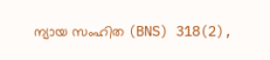ന്യായ സംഹിത (BNS) 318(2),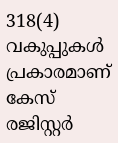318(4) വകുപ്പുകൾ പ്രകാരമാണ് കേസ് രജിസ്റ്റർ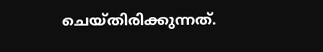ചെയ്തിരിക്കുന്നത്.